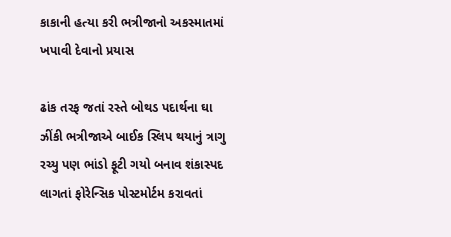કાકાની હત્યા કરી ભત્રીજાનો અકસ્માતમાં ખપાવી દેવાનો પ્રયાસ

ઢાંક તરફ જતાં રસ્તે બોથડ પદાર્થના ઘા ઝીંકી ભત્રીજાએ બાઈક સ્લિપ થયાનું ત્રાગુ રચ્યુ પણ ભાંડો ફૂટી ગયો બનાવ શંકાસ્પદ લાગતાં ફોરેન્સિક પોસ્ટમોર્ટમ કરાવતાં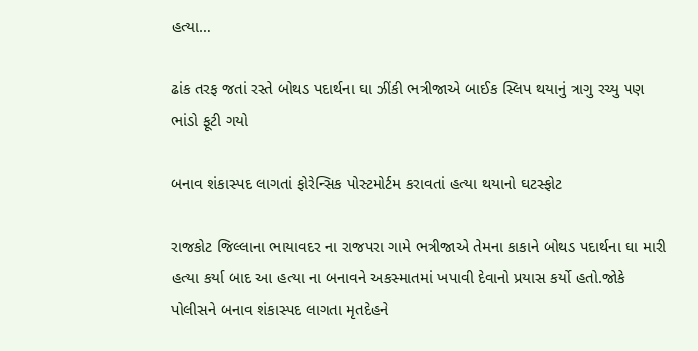હત્યા…

ઢાંક તરફ જતાં રસ્તે બોથડ પદાર્થના ઘા ઝીંકી ભત્રીજાએ બાઈક સ્લિપ થયાનું ત્રાગુ રચ્યુ પણ ભાંડો ફૂટી ગયો

બનાવ શંકાસ્પદ લાગતાં ફોરેન્સિક પોસ્ટમોર્ટમ કરાવતાં હત્યા થયાનો ઘટસ્ફોટ

રાજકોટ જિલ્લાના ભાયાવદર ના રાજપરા ગામે ભત્રીજાએ તેમના કાકાને બોથડ પદાર્થના ઘા મારી હત્યા કર્યા બાદ આ હત્યા ના બનાવને અકસ્માતમાં ખપાવી દેવાનો પ્રયાસ કર્યો હતો.જોકે પોલીસને બનાવ શંકાસ્પદ લાગતા મૃતદેહને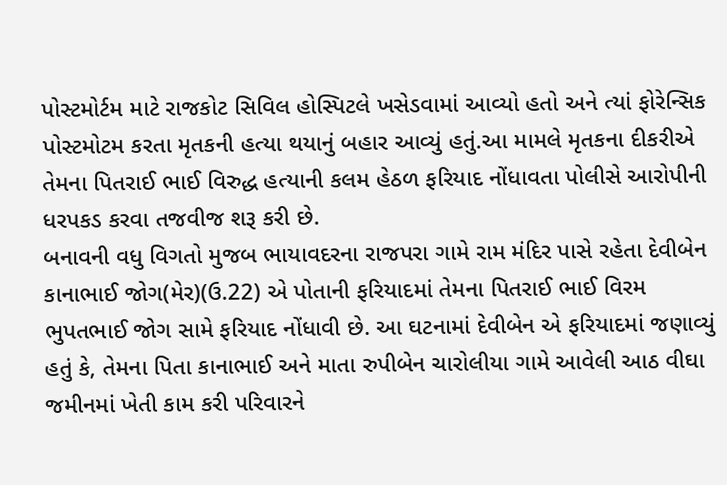પોસ્ટમોર્ટમ માટે રાજકોટ સિવિલ હોસ્પિટલે ખસેડવામાં આવ્યો હતો અને ત્યાં ફોરેન્સિક પોસ્ટમોટમ કરતા મૃતકની હત્યા થયાનું બહાર આવ્યું હતું.આ મામલે મૃતકના દીકરીએ તેમના પિતરાઈ ભાઈ વિરુદ્ધ હત્યાની કલમ હેઠળ ફરિયાદ નોંધાવતા પોલીસે આરોપીની ધરપકડ કરવા તજવીજ શરૂ કરી છે.
બનાવની વધુ વિગતો મુજબ ભાયાવદરના રાજપરા ગામે રામ મંદિર પાસે રહેતા દેવીબેન કાનાભાઈ જોગ(મેર)(ઉ.22) એ પોતાની ફરિયાદમાં તેમના પિતરાઈ ભાઈ વિરમ ભુપતભાઈ જોગ સામે ફરિયાદ નોંધાવી છે. આ ઘટનામાં દેવીબેન એ ફરિયાદમાં જણાવ્યું હતું કે, તેમના પિતા કાનાભાઈ અને માતા રુપીબેન ચારોલીયા ગામે આવેલી આઠ વીઘા જમીનમાં ખેતી કામ કરી પરિવારને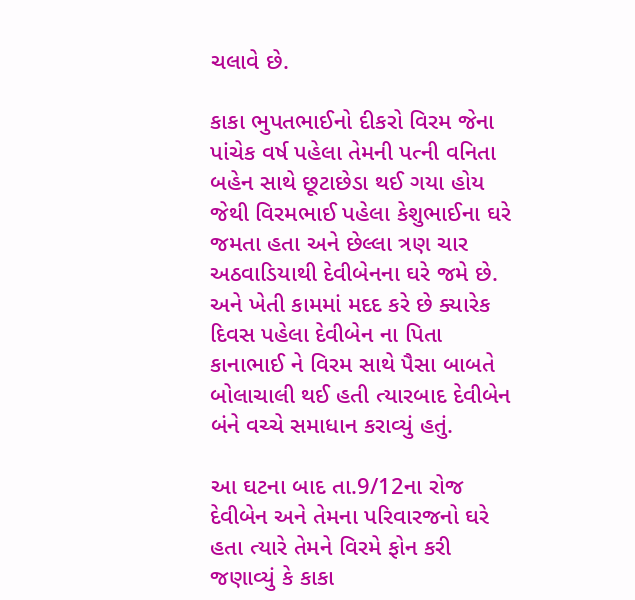ચલાવે છે.

કાકા ભુપતભાઈનો દીકરો વિરમ જેના પાંચેક વર્ષ પહેલા તેમની પત્ની વનિતા બહેન સાથે છૂટાછેડા થઈ ગયા હોય જેથી વિરમભાઈ પહેલા કેશુભાઈના ઘરે જમતા હતા અને છેલ્લા ત્રણ ચાર અઠવાડિયાથી દેવીબેનના ઘરે જમે છે. અને ખેતી કામમાં મદદ કરે છે ક્યારેક દિવસ પહેલા દેવીબેન ના પિતા કાનાભાઈ ને વિરમ સાથે પૈસા બાબતે બોલાચાલી થઈ હતી ત્યારબાદ દેવીબેન બંને વચ્ચે સમાધાન કરાવ્યું હતું.

આ ઘટના બાદ તા.9/12ના રોજ દેવીબેન અને તેમના પરિવારજનો ઘરે હતા ત્યારે તેમને વિરમે ફોન કરી જણાવ્યું કે કાકા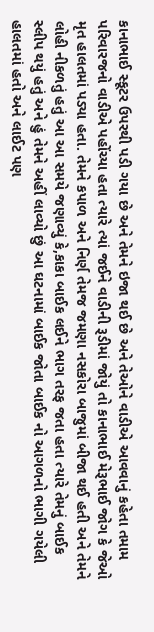કાનાભાઈ સ્કૂટર ઉપરથી પડી ગયા છે અને તેમને ઇજા થઈ છે અને તેઓને વાડીએ આવવાનું કહેતા તમામ પરિવારજનો વાડીએ પહોંચ્યા હતા ત્યારે ત્યાં જઈને વાડીની રૂડીમાં જોયું તો કાનાભાઈ મેરૂભાઈ જોગ કે જેઓ મૃત હાલતમાં પડ્યા હતા. તેમને કપાળ અને નિર્ણ તેમજ જમણા નસકોરા બાજુમાં બીજા થઈ હતી અને તેમને લોહી નીકળતું હતું આ આ સમયે જણાવ્યું કે,કાકા બાઈક લઈને ભાગ તરફ જતા હતા ત્યારે તેમનું બાઈક સ્લીપ થયું હતું અને હું તેમને અહીં લાવ્યો છું આ ઘટનામાં બાઈક જોતા બાઈક નો આગળનો ભાગી ગયેલી હાલતમાં હતો અને લાઈટ પણ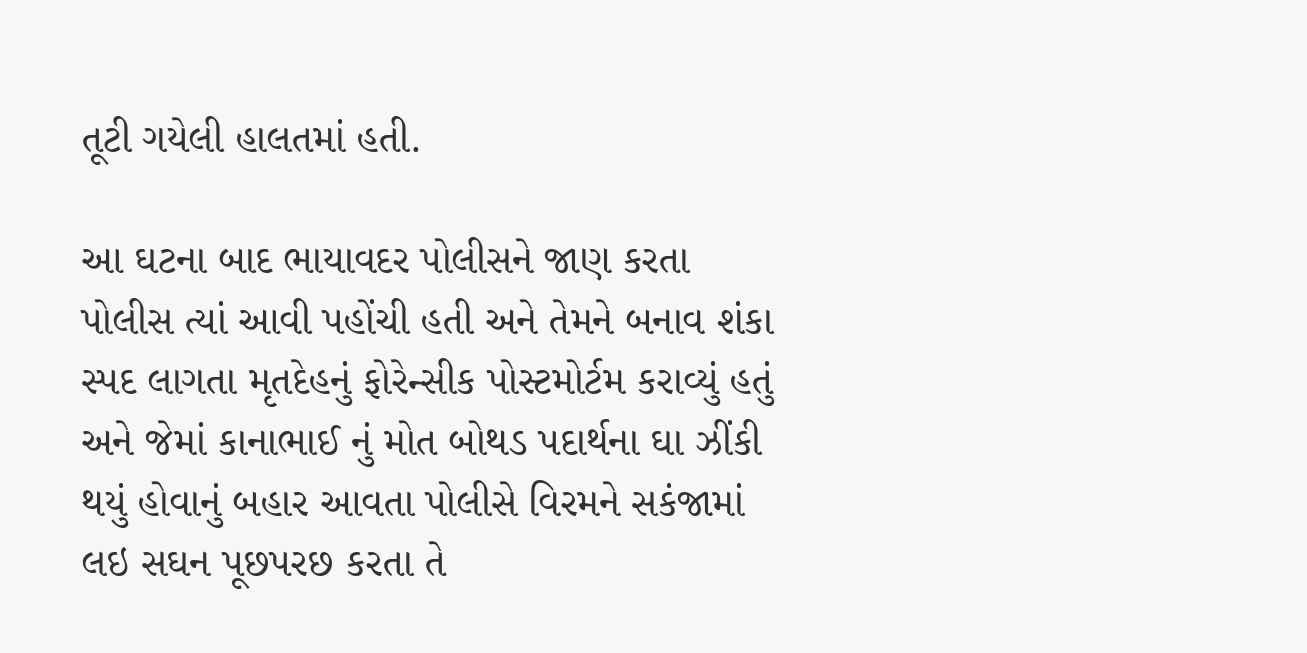તૂટી ગયેલી હાલતમાં હતી.

આ ઘટના બાદ ભાયાવદર પોલીસને જાણ કરતા પોલીસ ત્યાં આવી પહોંચી હતી અને તેમને બનાવ શંકા સ્પદ લાગતા મૃતદેહનું ફોરેન્સીક પોસ્ટમોર્ટમ કરાવ્યું હતું અને જેમાં કાનાભાઈ નું મોત બોથડ પદાર્થના ઘા ઝીંકી થયું હોવાનું બહાર આવતા પોલીસે વિરમને સકંજામાં લઇ સઘન પૂછપરછ કરતા તે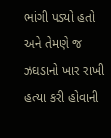ભાંગી પડ્યો હતો અને તેમણે જ ઝઘડાનો ખાર રાખી હત્યા કરી હોવાની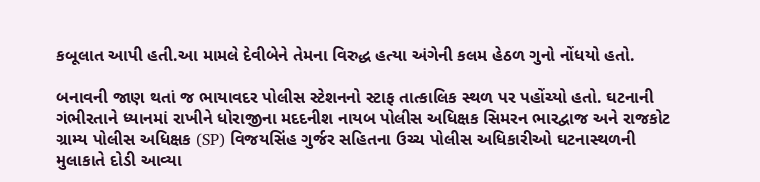કબૂલાત આપી હતી.આ મામલે દેવીબેને તેમના વિરુદ્ધ હત્યા અંગેની કલમ હેઠળ ગુનો નોંધયો હતો.

બનાવની જાણ થતાં જ ભાયાવદર પોલીસ સ્ટેશનનો સ્ટાફ તાત્કાલિક સ્થળ પર પહોંચ્યો હતો. ઘટનાની ગંભીરતાને ધ્યાનમાં રાખીને ધોરાજીના મદદનીશ નાયબ પોલીસ અધિક્ષક સિમરન ભારદ્વાજ અને રાજકોટ ગ્રામ્ય પોલીસ અધિક્ષક (SP) વિજયસિંહ ગુર્જર સહિતના ઉચ્ચ પોલીસ અધિકારીઓ ઘટનાસ્થળની મુલાકાતે દોડી આવ્યા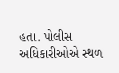હતા. પોલીસ અધિકારીઓએ સ્થળ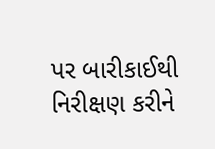પર બારીકાઈથી નિરીક્ષણ કરીને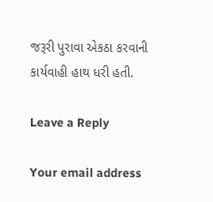જરૂરી પુરાવા એકઠા કરવાની કાર્યવાહી હાથ ધરી હતી.

Leave a Reply

Your email address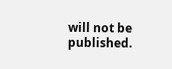will not be published.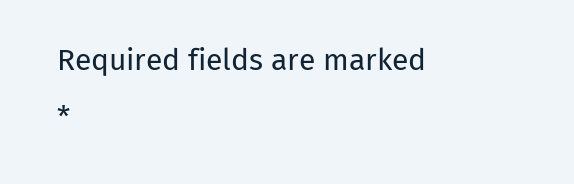Required fields are marked *